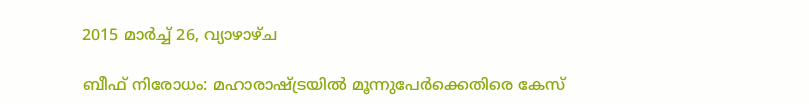2015 മാർച്ച് 26, വ്യാഴാഴ്‌ച

ബീഫ് നിരോധം: മഹാരാഷ്ട്രയില്‍ മൂന്നുപേര്‍ക്കെതിരെ കേസ്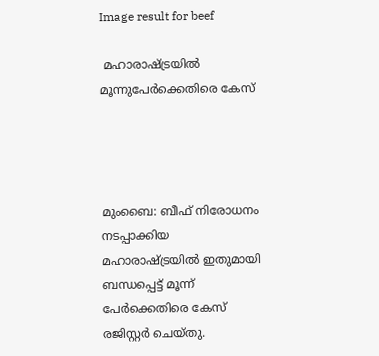Image result for beef

 മഹാരാഷ്ട്രയില്‍ മൂന്നുപേര്‍ക്കെതിരെ കേസ്




മുംബൈ: ബീഫ് നിരോധനം നടപ്പാക്കിയ മഹാരാഷ്ട്രയില്‍ ഇതുമായി ബന്ധപ്പെട്ട് മൂന്ന് പേര്‍ക്കെതിരെ കേസ് രജിസ്റ്റര്‍ ചെയ്തു.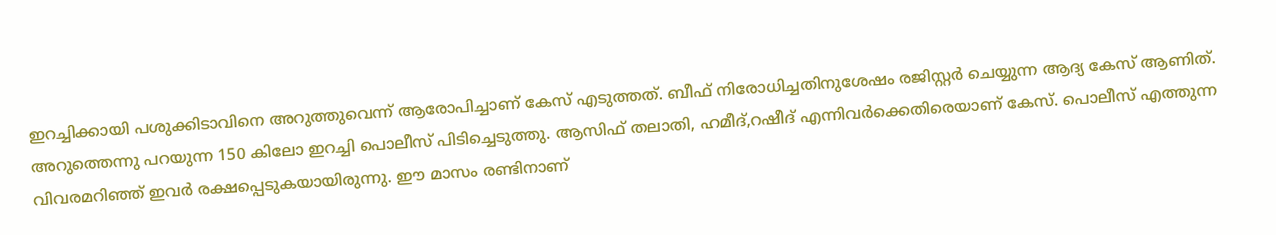ഇറച്ചിക്കായി പശുക്കിടാവിനെ അറുത്തുവെന്ന് ആരോപിച്ചാണ് കേസ് എടുത്തത്. ബീഫ് നിരോധിച്ചതിനുശേഷം രജിസ്റ്റര്‍ ചെയ്യുന്ന ആദ്യ കേസ് ആണിത്. അറുത്തെന്നു പറയുന്ന 150 കിലോ ഇറച്ചി പൊലീസ് പിടിച്ചെടുത്തു. ആസിഫ് തലാതി, ഹമീദ്,റഷീദ് എന്നിവര്‍ക്കെതിരെയാണ് കേസ്. പൊലീസ് എത്തുന്ന വിവരമറിഞ്ഞ് ഇവര്‍ രക്ഷപ്പെടുകയായിരുന്നു. ഈ മാസം രണ്ടിനാണ്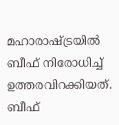മഹാരാഷ്ട്രയില്‍ ബീഫ് നിരോധിച്ച്‌ ഉത്തരവിറക്കിയത്. ബീഫ്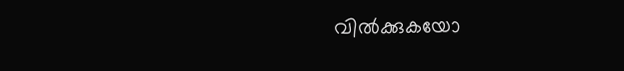വില്‍ക്കുകയോ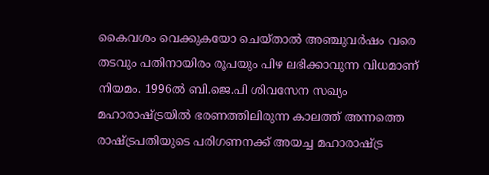കൈവശം വെക്കുകയോ ചെയ്താല്‍ അഞ്ചുവര്‍ഷം വരെ തടവും പതിനായിരം രൂപയും പിഴ ലഭിക്കാവുന്ന വിധമാണ് നിയമം. 1996ല്‍ ബി.ജെ.പി ശിവസേന സഖ്യം മഹാരാഷ്ട്രയില്‍ ഭരണത്തിലിരുന്ന കാലത്ത് അന്നത്തെ രാഷ്ട്രപതിയുടെ പരിഗണനക്ക് അയച്ച മഹാരാഷ്ട്ര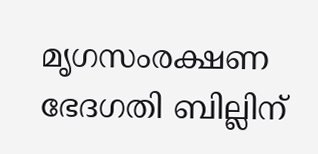മൃഗസംരക്ഷണ ഭേദഗതി ബില്ലിന്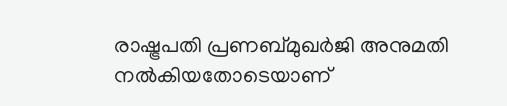രാഷ്ട്രപതി പ്രണബ്മുഖര്‍ജി അനുമതി നല്‍കിയതോടെയാണ്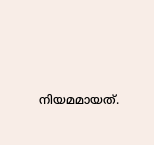നിയമമായത്.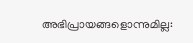അഭിപ്രായങ്ങളൊന്നുമില്ല: